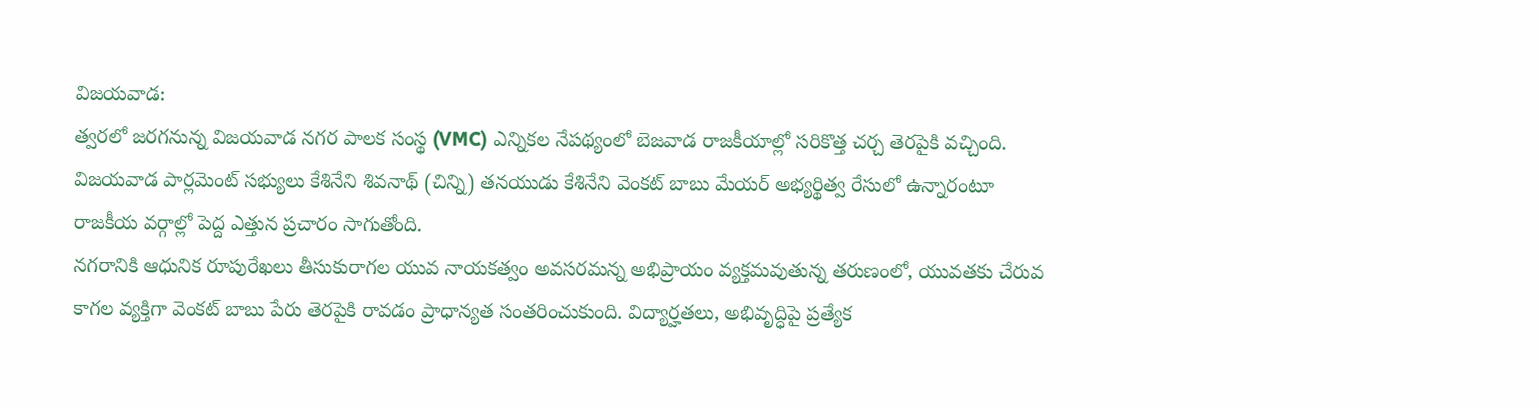విజయవాడ:
త్వరలో జరగనున్న విజయవాడ నగర పాలక సంస్థ (VMC) ఎన్నికల నేపథ్యంలో బెజవాడ రాజకీయాల్లో సరికొత్త చర్చ తెరపైకి వచ్చింది. విజయవాడ పార్లమెంట్ సభ్యులు కేశినేని శివనాథ్ (చిన్ని) తనయుడు కేశినేని వెంకట్ బాబు మేయర్ అభ్యర్థిత్వ రేసులో ఉన్నారంటూ రాజకీయ వర్గాల్లో పెద్ద ఎత్తున ప్రచారం సాగుతోంది.
నగరానికి ఆధునిక రూపురేఖలు తీసుకురాగల యువ నాయకత్వం అవసరమన్న అభిప్రాయం వ్యక్తమవుతున్న తరుణంలో, యువతకు చేరువ కాగల వ్యక్తిగా వెంకట్ బాబు పేరు తెరపైకి రావడం ప్రాధాన్యత సంతరించుకుంది. విద్యార్హతలు, అభివృద్ధిపై ప్రత్యేక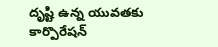దృష్టి ఉన్న యువతకు కార్పొరేషన్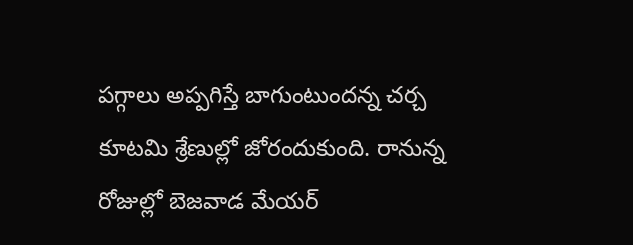పగ్గాలు అప్పగిస్తే బాగుంటుందన్న చర్చ కూటమి శ్రేణుల్లో జోరందుకుంది. రానున్న రోజుల్లో బెజవాడ మేయర్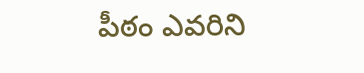పీఠం ఎవరిని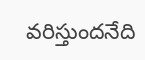వరిస్తుందనేది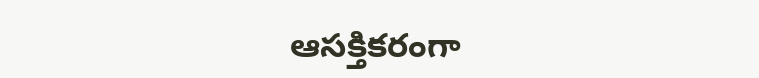ఆసక్తికరంగా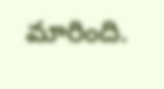మారింది.